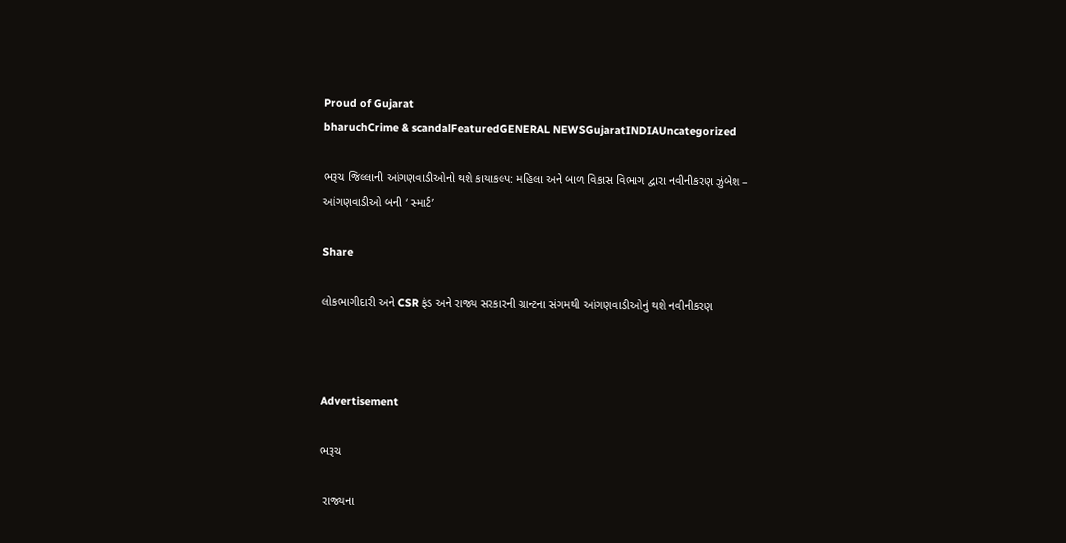Proud of Gujarat
bharuchCrime & scandalFeaturedGENERAL NEWSGujaratINDIAUncategorized

ભરૂચ જિલ્લાની આંગણવાડીઓનો થશે કાયાકલ્પ: મહિલા અને બાળ વિકાસ વિભાગ દ્વારા નવીનીકરણ ઝુંબેશ – આંગણવાડીઓ બની ‘ સ્માર્ટ’

Share

લોકભાગીદારી અને CSR ફંડ અને રાજ્ય સરકારની ગ્રાન્ટના સંગમથી આંગણવાડીઓનું થશે નવીનીકરણ



Advertisement

ભરૂચ

 રાજ્યના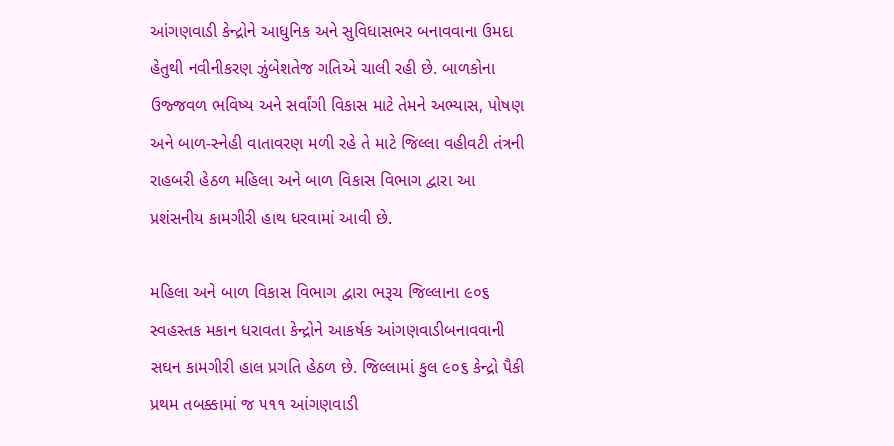આંગણવાડી કેન્દ્રોને આધુનિક અને સુવિધાસભર બનાવવાના ઉમદા હેતુથી નવીનીકરણ ઝુંબેશતેજ ગતિએ ચાલી રહી છે. બાળકોના ઉજ્જવળ ભવિષ્ય અને સર્વાંગી વિકાસ માટે તેમને અભ્યાસ, પોષણ અને બાળ-સ્નેહી વાતાવરણ મળી રહે તે માટે જિલ્લા વહીવટી તંત્રની રાહબરી હેઠળ મહિલા અને બાળ વિકાસ વિભાગ દ્વારા આ પ્રશંસનીય કામગીરી હાથ ધરવામાં આવી છે.

મહિલા અને બાળ વિકાસ વિભાગ દ્વારા ભરૂચ જિલ્લાના ૯૦૬ સ્વહસ્તક મકાન ધરાવતા કેન્દ્રોને આકર્ષક આંગણવાડીબનાવવાની સઘન કામગીરી હાલ પ્રગતિ હેઠળ છે. જિલ્લામાં કુલ ૯૦૬ કેન્દ્રો પૈકી પ્રથમ તબક્કામાં જ ૫૧૧ આંગણવાડી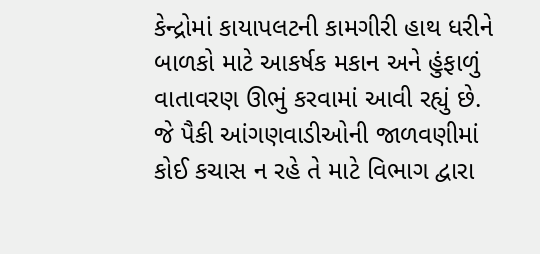કેન્દ્રોમાં કાયાપલટની કામગીરી હાથ ધરીને બાળકો માટે આકર્ષક મકાન અને હુંફાળું વાતાવરણ ઊભું કરવામાં આવી રહ્યું છે. જે પૈકી આંગણવાડીઓની જાળવણીમાં કોઈ કચાસ ન રહે તે માટે વિભાગ દ્વારા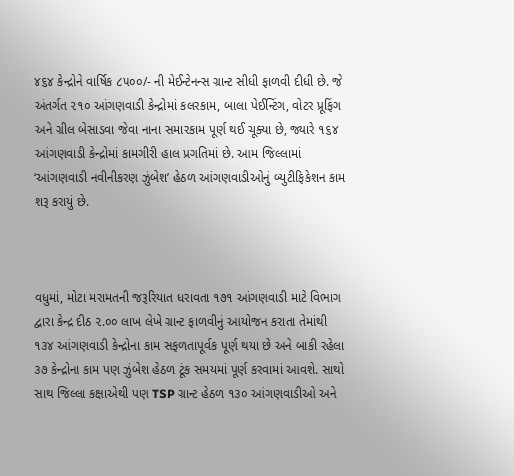૪૬૪ કેન્દ્રોને વાર્ષિક ૮૫૦૦/- ની મેઈન્ટેનન્સ ગ્રાન્ટ સીધી ફાળવી દીધી છે. જે અંતર્ગત ૨૧૦ આંગણવાડી કેન્દ્રોમાં કલરકામ, બાલા પેઈન્ટિંગ, વોટર પ્રૂફિંગ અને ગ્રીલ બેસાડવા જેવા નાના સમારકામ પૂર્ણ થઈ ચૂક્યા છે, જ્યારે ૧૬૪ આંગણવાડી કેન્દ્રોમાં કામગીરી હાલ પ્રગતિમાં છે. આમ જિલ્લામાં ‘આંગણવાડી નવીનીકરણ ઝુંબેશ’ હેઠળ આંગણવાડીઓનું બ્યુટીફિકેશન કામ શરૂ કરાયું છે.



વધુમાં, મોટા મરામતની જરૂરિયાત ધરાવતા ૧૭૧ આંગણવાડી માટે વિભાગ દ્વારા કેન્દ્ર દીઠ ૨.૦૦ લાખ લેખે ગ્રાન્ટ ફાળવીનું આયોજન કરાતા તેમાંથી ૧૩૪ આંગણવાડી કેન્દ્રોના કામ સફળતાપૂર્વક પૂર્ણ થયા છે અને બાકી રહેલા ૩૭ કેન્દ્રોના કામ પણ ઝુંબેશ હેઠળ ટૂંક સમયમાં પૂર્ણ કરવામાં આવશે. સાથો સાથ જિલ્લા કક્ષાએથી પણ TSP ગ્રાન્ટ હેઠળ ૧૩૦ આંગણવાડીઓ અને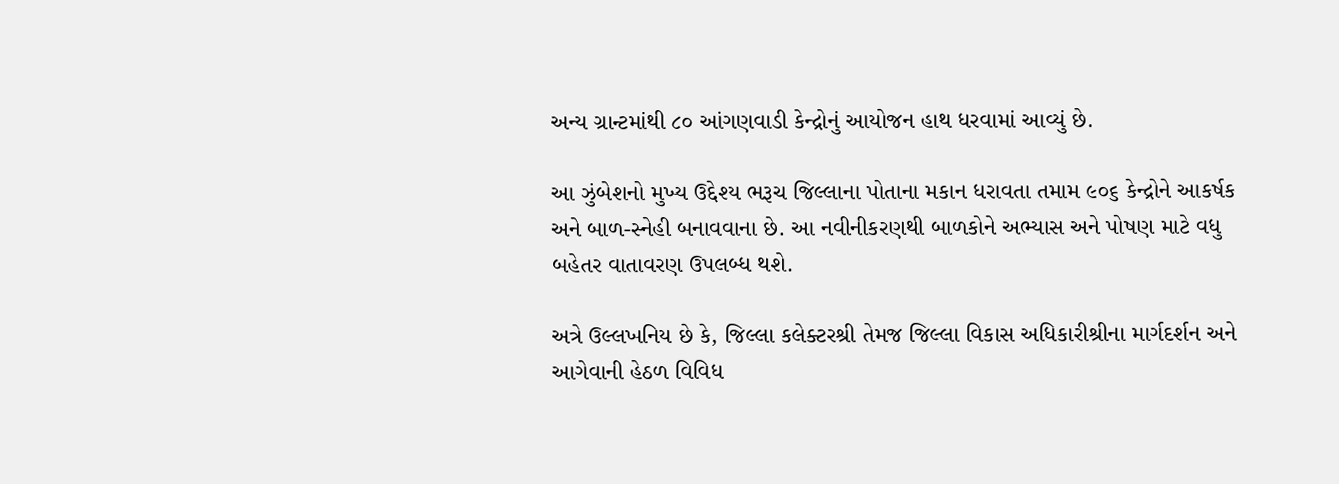અન્ય ગ્રાન્ટમાંથી ૮૦ આંગણવાડી કેન્દ્રોનું આયોજન હાથ ધરવામાં આવ્યું છે.

આ ઝુંબેશનો મુખ્ય ઉદ્દેશ્ય ભરૂચ જિલ્લાના પોતાના મકાન ધરાવતા તમામ ૯૦૬ કેન્દ્રોને આકર્ષક અને બાળ-સ્નેહી બનાવવાના છે. આ નવીનીકરણથી બાળકોને અભ્યાસ અને પોષણ માટે વધુ બહેતર વાતાવરણ ઉપલબ્ધ થશે.

અત્રે ઉલ્લખનિય છે કે, જિલ્લા કલેક્ટરશ્રી તેમજ જિલ્લા વિકાસ અધિકારીશ્રીના માર્ગદર્શન અને આગેવાની હેઠળ વિવિધ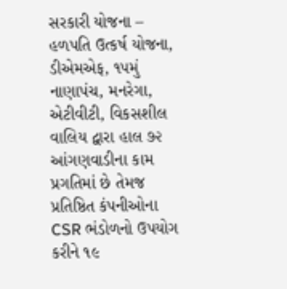સરકારી યોજના – હળપતિ ઉત્કર્ષ યોજના, ડીએમએફ, ૧૫મું નાણાપંચ, મનરેગા, એટીવીટી, વિકસશીલ વાલિય દ્વારા હાલ ૭૨ આંગણવાડીના કામ પ્રગતિમાં છે તેમજ પ્રતિષ્ઠિત કંપનીઓના CSR ભંડોળનો ઉપયોગ કરીને ૧૯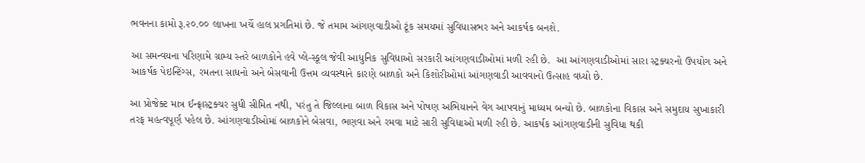ભવનના કામો રૂ.૨૦.૦૦ લાખના ખર્ચે હાલ પ્રગતિમાં છે. જે તમામ આંગણવાડીઓ ટૂંક સમયમાં સુવિધાસભર અને આકર્ષક બનશે.

આ સમન્વયના પરિણામે ગ્રામ્ય સ્તરે બાળકોને હવે પ્લે-સ્કૂલ જેવી આધુનિક સુવિધાઓ સરકારી આંગણવાડીઓમાં મળી રહી છે.  આ આંગણવાડીઓમાં સારા સ્ટ્રક્ચરનો ઉપયોગ અને આકર્ષક પેઇન્ટિંગ્સ, રમતના સાધનો અને બેસવાની ઉત્તમ વ્યવસ્થાને કારણે બાળકો અને કિશોરીઓમાં આંગણવાડી આવવાનો ઉત્સાહ વધ્યો છે.

આ પ્રોજેક્ટ માત્ર ઈન્ફ્રાસ્ટ્રક્ચર સુધી સીમિત નથી, પરંતુ તે જિલ્લાના બાળ વિકાસ અને પોષણ અભિયાનને વેગ આપવાનું માધ્યમ બન્યો છે. બાળકોના વિકાસ અને સમુદાય સુખાકારી તરફ મહત્વપૂર્ણ પહેલ છે. આંગણવાડીઓમાં બાળકોને બેસવા, ભણવા અને રમવા માટે સારી સુવિધાઓ મળી રહી છે. આકર્ષક આંગણવાડીની સુવિધા થકી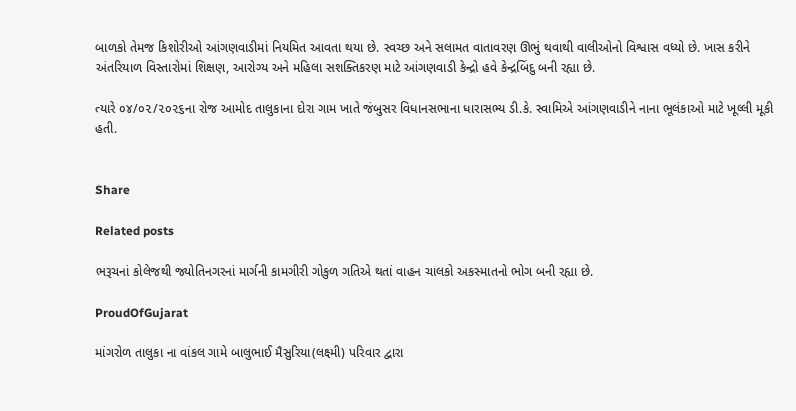બાળકો તેમજ કિશોરીઓ આંગણવાડીમાં નિયમિત આવતા થયા છે. સ્વચ્છ અને સલામત વાતાવરણ ઊભું થવાથી વાલીઓનો વિશ્વાસ વધ્યો છે. ખાસ કરીને અંતરિયાળ વિસ્તારોમાં શિક્ષણ, આરોગ્ય અને મહિલા સશક્તિકરણ માટે આંગણવાડી કેન્દ્રો હવે કેન્દ્રબિંદુ બની રહ્યા છે.

ત્યારે ૦૪/૦૨/૨૦૨૬ના રોજ આમોદ તાલુકાના દોરા ગામ ખાતે જંબુસર વિધાનસભાના ધારાસભ્ય ડી.કે. સ્વામિએ આંગણવાડીને નાના ભૂલંકાઓ માટે ખૂલ્લી મૂકી હતી.


Share

Related posts

ભરૂચનાં કોલેજથી જ્યોતિનગરનાં માર્ગની કામગીરી ગોકુળ ગતિએ થતાં વાહન ચાલકો અકસ્માતનો ભોગ બની રહ્યા છે.

ProudOfGujarat

માંગરોળ તાલુકા ના વાંકલ ગામે બાલુભાઈ મૈસુરિયા(લક્ષ્મી) પરિવાર દ્વારા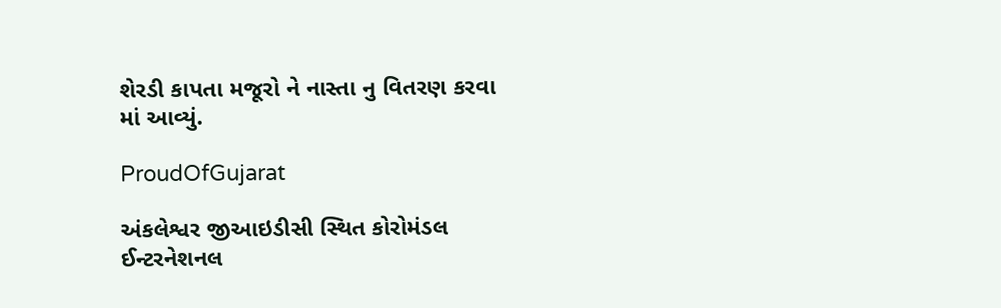શેરડી કાપતા મજૂરો ને નાસ્તા નુ વિતરણ કરવા માં આવ્યું.

ProudOfGujarat

અંકલેશ્વર જીઆઇડીસી સ્થિત કોરોમંડલ ઈન્ટરનેશનલ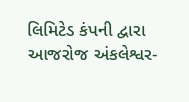લિમિટેડ કંપની દ્વારા આજરોજ અંકલેશ્વર-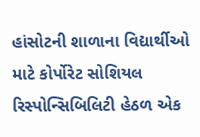હાંસોટની શાળાના વિદ્યાર્થીઓ માટે કોર્પોરેટ સોશિયલ રિસ્પોન્સિબિલિટી હેઠળ એક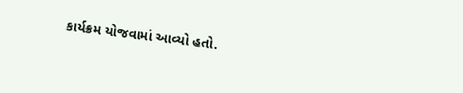કાર્યક્રમ યોજવામાં આવ્યો હતો.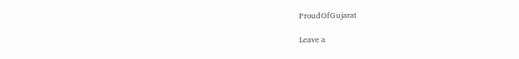ProudOfGujarat

Leave a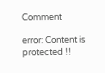Comment

error: Content is protected !!